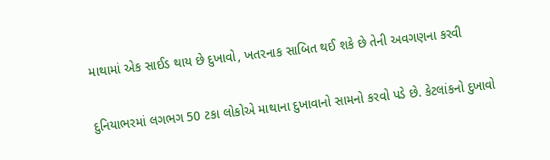માથામાં એક સાઈડ થાય છે દુખાવો, ખતરનાક સાબિત થઈ શકે છે તેની અવગણના કરવી

દુનિયાભરમાં લગભગ 50 ટકા લોકોએ માથાના દુખાવાનો સામનો કરવો પડે છે. કેટલાંકનો દુખાવો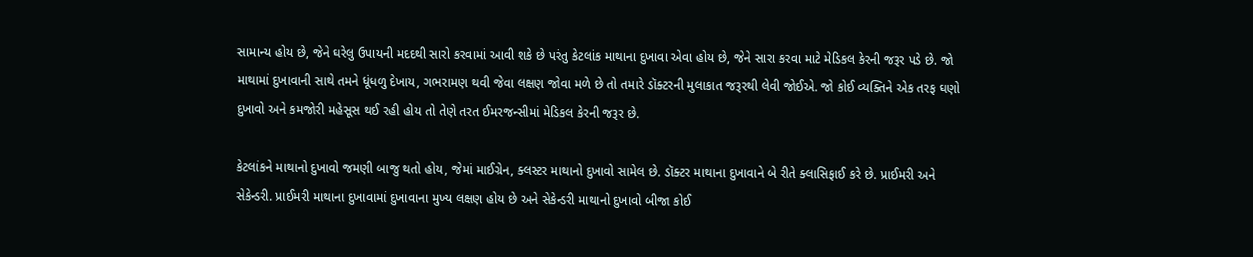સામાન્ય હોય છે, જેને ઘરેલુ ઉપાયની મદદથી સારો કરવામાં આવી શકે છે પરંતુ કેટલાંક માથાના દુખાવા એવા હોય છે, જેને સારા કરવા માટે મેડિકલ કેરની જરૂર પડે છે. જો માથામાં દુખાવાની સાથે તમને ધૂંધળુ દેખાય, ગભરામણ થવી જેવા લક્ષણ જોવા મળે છે તો તમારે ડૉક્ટરની મુલાકાત જરૂરથી લેવી જોઈએ. જો કોઈ વ્યક્તિને એક તરફ ઘણો દુખાવો અને કમજોરી મહેસૂસ થઈ રહી હોય તો તેણે તરત ઈમરજન્સીમાં મેડિકલ કેરની જરૂર છે.

કેટલાંકને માથાનો દુખાવો જમણી બાજુ થતો હોય, જેમાં માઈગ્રેન, ક્લસ્ટર માથાનો દુખાવો સામેલ છે. ડૉક્ટર માથાના દુખાવાને બે રીતે ક્લાસિફાઈ કરે છે. પ્રાઈમરી અને સેકેન્ડરી. પ્રાઈમરી માથાના દુખાવામાં દુખાવાના મુખ્ય લક્ષણ હોય છે અને સેકેન્ડરી માથાનો દુખાવો બીજા કોઈ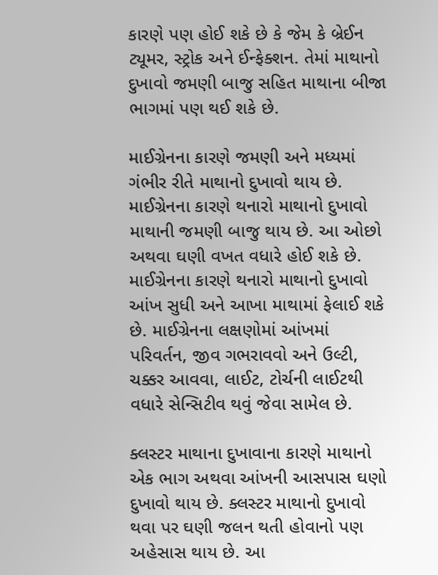કારણે પણ હોઈ શકે છે કે જેમ કે બ્રેઈન ટ્યૂમર, સ્ટ્રોક અને ઈન્ફેક્શન. તેમાં માથાનો દુખાવો જમણી બાજુ સહિત માથાના બીજા ભાગમાં પણ થઈ શકે છે.

માઈગ્રેનના કારણે જમણી અને મધ્યમાં ગંભીર રીતે માથાનો દુખાવો થાય છે. માઈગ્રેનના કારણે થનારો માથાનો દુખાવો માથાની જમણી બાજુ થાય છે. આ ઓછો અથવા ઘણી વખત વધારે હોઈ શકે છે. માઈગ્રેનના કારણે થનારો માથાનો દુખાવો આંખ સુધી અને આખા માથામાં ફેલાઈ શકે છે. માઈગ્રેનના લક્ષણોમાં આંખમાં પરિવર્તન, જીવ ગભરાવવો અને ઉલ્ટી, ચક્કર આવવા, લાઈટ, ટોર્ચની લાઈટથી વધારે સેન્સિટીવ થવું જેવા સામેલ છે.

ક્લસ્ટર માથાના દુખાવાના કારણે માથાનો એક ભાગ અથવા આંખની આસપાસ ઘણો દુખાવો થાય છે. ક્લસ્ટર માથાનો દુખાવો થવા પર ઘણી જલન થતી હોવાનો પણ અહેસાસ થાય છે. આ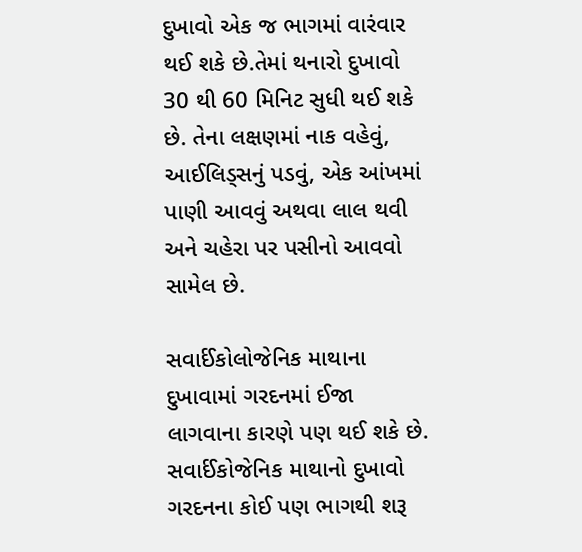દુખાવો એક જ ભાગમાં વારંવાર થઈ શકે છે.તેમાં થનારો દુખાવો 30 થી 60 મિનિટ સુધી થઈ શકે છે. તેના લક્ષણમાં નાક વહેવું, આઈલિડ્સનું પડવું, એક આંખમાં પાણી આવવું અથવા લાલ થવી અને ચહેરા પર પસીનો આવવો સામેલ છે.

સવાર્ઈકોલોજેનિક માથાના દુખાવામાં ગરદનમાં ઈજા લાગવાના કારણે પણ થઈ શકે છે. સવાર્ઈકોજેનિક માથાનો દુખાવો ગરદનના કોઈ પણ ભાગથી શરૂ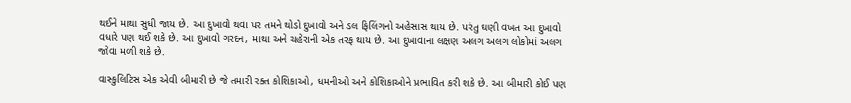થઈને માથા સુધી જાય છે. આ દુખાવો થવા પર તમને થોડો દુખાવો અને ડલ ફિલિંગનો અહેસાસ થાય છે. પરંતુ ઘણી વખત આ દુખાવો વધારે પણ થઈ શકે છે. આ દુખાવો ગરદન, માથા અને ચહેરાની એક તરફ થાય છે. આ દુખાવાના લક્ષણ અલગ અલગ લોકોમાં અલગ જોવા મળી શકે છે.

વાસ્કુલિટિસ એક એવી બીમારી છે જે તમારી રક્ત કોશિકાઓ, ધમનીઓ અને કોશિકાઓને પ્રભાવિત કરી શકે છે. આ બીમારી કોઈ પણ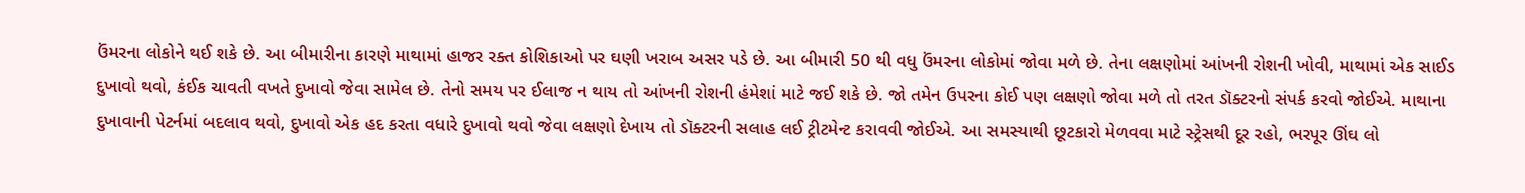ઉંમરના લોકોને થઈ શકે છે. આ બીમારીના કારણે માથામાં હાજર રક્ત કોશિકાઓ પર ઘણી ખરાબ અસર પડે છે. આ બીમારી 50 થી વધુ ઉંમરના લોકોમાં જોવા મળે છે. તેના લક્ષણોમાં આંખની રોશની ખોવી, માથામાં એક સાઈડ દુખાવો થવો, કંઈક ચાવતી વખતે દુખાવો જેવા સામેલ છે. તેનો સમય પર ઈલાજ ન થાય તો આંખની રોશની હંમેશાં માટે જઈ શકે છે. જો તમેન ઉપરના કોઈ પણ લક્ષણો જોવા મળે તો તરત ડૉક્ટરનો સંપર્ક કરવો જોઈએ. માથાના દુખાવાની પેટર્નમાં બદલાવ થવો, દુખાવો એક હદ કરતા વધારે દુખાવો થવો જેવા લક્ષણો દેખાય તો ડૉક્ટરની સલાહ લઈ ટ્રીટમેન્ટ કરાવવી જોઈએ. આ સમસ્યાથી છૂટકારો મેળવવા માટે સ્ટ્રેસથી દૂર રહો, ભરપૂર ઊંઘ લો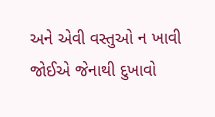અને એવી વસ્તુઓ ન ખાવી જોઈએ જેનાથી દુખાવો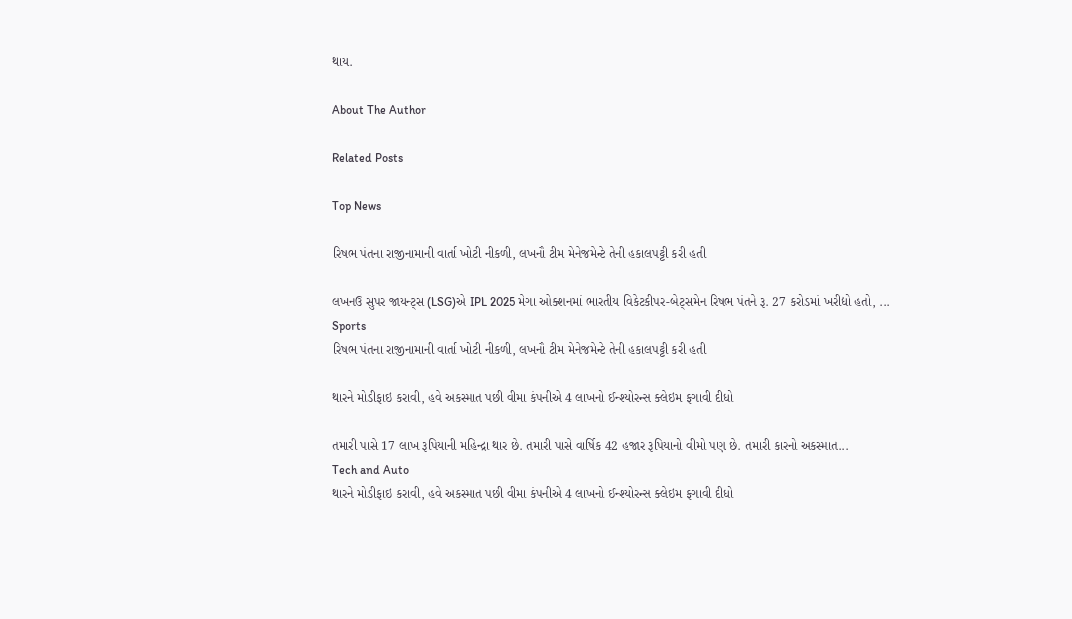થાય.

About The Author

Related Posts

Top News

રિષભ પંતના રાજીનામાની વાર્તા ખોટી નીકળી, લખનૌ ટીમ મેનેજમેન્ટે તેની હકાલપટ્ટી કરી હતી

લખનઉ સુપર જાયન્ટ્સ (LSG)એ IPL 2025 મેગા ઓક્શનમાં ભારતીય વિકેટકીપર-બેટ્સમેન રિષભ પંતને રૂ. 27 કરોડમાં ખરીદ્યો હતો, ...
Sports
રિષભ પંતના રાજીનામાની વાર્તા ખોટી નીકળી, લખનૌ ટીમ મેનેજમેન્ટે તેની હકાલપટ્ટી કરી હતી

થારને મોડીફાઇ કરાવી, હવે અકસ્માત પછી વીમા કંપનીએ 4 લાખનો ઈન્શ્યોરન્સ ક્લેઇમ ફગાવી દીધો

તમારી પાસે 17 લાખ રૂપિયાની મહિન્દ્રા થાર છે. તમારી પાસે વાર્ષિક 42 હજાર રૂપિયાનો વીમો પણ છે. તમારી કારનો અકસ્માત...
Tech and Auto
થારને મોડીફાઇ કરાવી, હવે અકસ્માત પછી વીમા કંપનીએ 4 લાખનો ઈન્શ્યોરન્સ ક્લેઇમ ફગાવી દીધો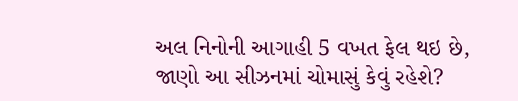અલ નિનોની આગાહી 5 વખત ફેલ થઇ છે, જાણો આ સીઝનમાં ચોમાસું કેવું રહેશે?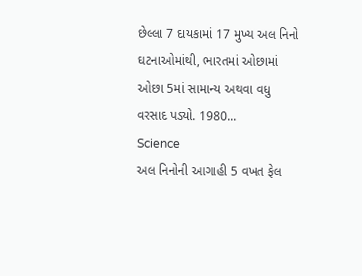છેલ્લા 7 દાયકામાં 17 મુખ્ય અલ નિનો ઘટનાઓમાંથી, ભારતમાં ઓછામાં ઓછા 5માં સામાન્ય અથવા વધુ વરસાદ પડ્યો. 1980...
Science
અલ નિનોની આગાહી 5 વખત ફેલ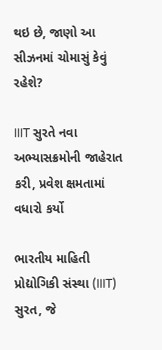થઇ છે, જાણો આ સીઝનમાં ચોમાસું કેવું રહેશે?

IIIT સુરતે નવા અભ્યાસક્રમોની જાહેરાત કરી, પ્રવેશ ક્ષમતામાં વધારો કર્યો

ભારતીય માહિતી પ્રોદ્યોગિકી સંસ્થા (IIIT) સુરત, જે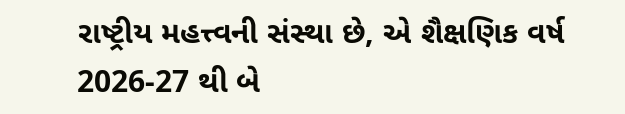રાષ્ટ્રીય મહત્ત્વની સંસ્થા છે, એ શૈક્ષણિક વર્ષ 2026-27 થી બે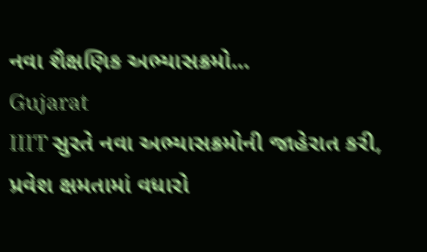નવા શૈક્ષણિક અભ્યાસક્રમો...
Gujarat
IIIT સુરતે નવા અભ્યાસક્રમોની જાહેરાત કરી, પ્રવેશ ક્ષમતામાં વધારો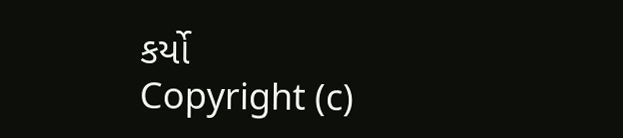કર્યો
Copyright (c)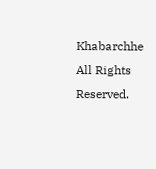Khabarchhe All Rights Reserved.